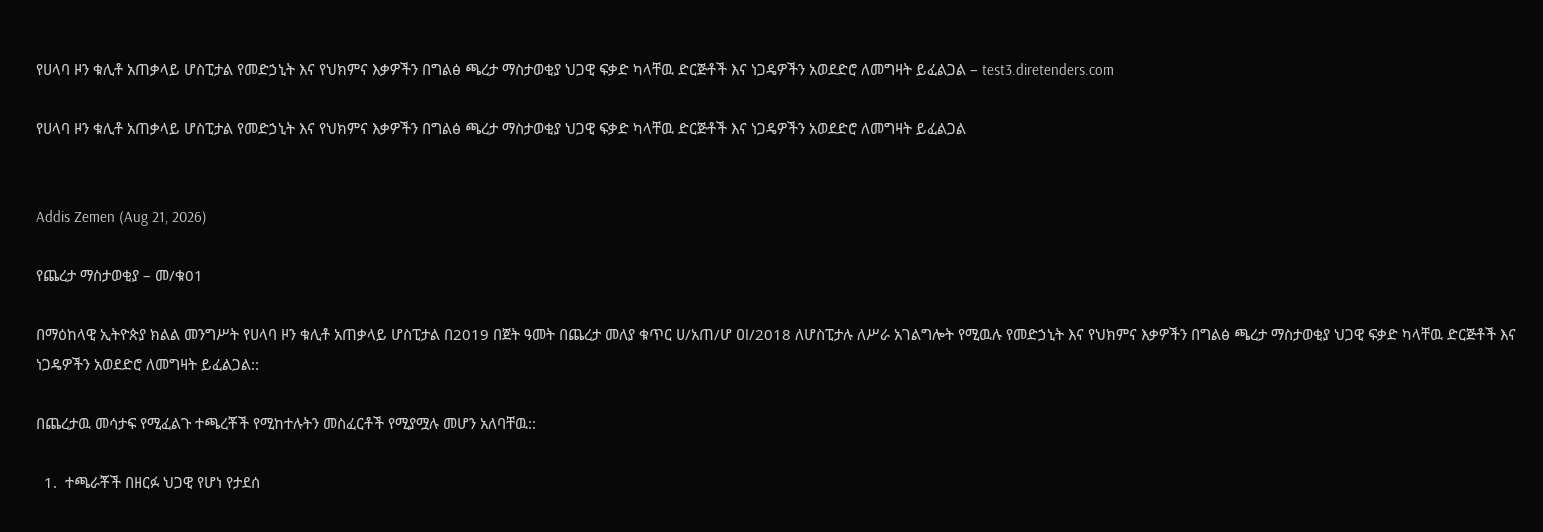የሀላባ ዞን ቁሊቶ አጠቃላይ ሆስፒታል የመድኃኒት እና የህክምና እቃዎችን በግልፅ ጫረታ ማስታወቂያ ህጋዊ ፍቃድ ካላቸዉ ድርጅቶች እና ነጋዴዎችን አወደድሮ ለመግዛት ይፈልጋል – test3.diretenders.com

የሀላባ ዞን ቁሊቶ አጠቃላይ ሆስፒታል የመድኃኒት እና የህክምና እቃዎችን በግልፅ ጫረታ ማስታወቂያ ህጋዊ ፍቃድ ካላቸዉ ድርጅቶች እና ነጋዴዎችን አወደድሮ ለመግዛት ይፈልጋል


Addis Zemen (Aug 21, 2026)

የጨረታ ማስታወቂያ – መ/ቁ01

በማዕከላዊ ኢትዮጵያ ክልል መንግሥት የሀላባ ዞን ቁሊቶ አጠቃላይ ሆስፒታል በ2019 በጀት ዓመት በጨረታ መለያ ቁጥር ሀ/አጠ/ሆ ዐl/2018 ለሆስፒታሉ ለሥራ አገልግሎት የሚዉሉ የመድኃኒት እና የህክምና እቃዎችን በግልፅ ጫረታ ማስታወቂያ ህጋዊ ፍቃድ ካላቸዉ ድርጅቶች እና ነጋዴዎችን አወደድሮ ለመግዛት ይፈልጋል::

በጨረታዉ መሳታፍ የሚፈልጉ ተጫረቾች የሚከተሉትን መስፈርቶች የሚያሟሉ መሆን አለባቸዉ::

  1.  ተጫራቾች በዘርፉ ህጋዊ የሆነ የታደሰ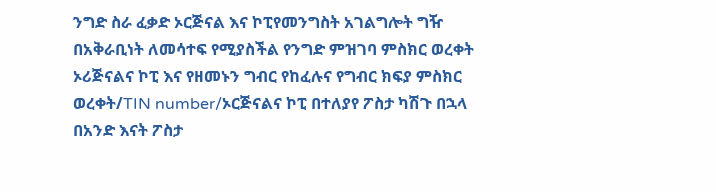ንግድ ስራ ፈቃድ ኦርጅናል እና ኮፒየመንግስት አገልግሎት ግዥ በአቅራቢነት ለመሳተፍ የሚያስችል የንግድ ምዝገባ ምስክር ወረቀት ኦሪጅናልና ኮፒ እና የዘመኑን ግብር የከፈሉና የግብር ክፍያ ምስክር ወረቀት/TIN number/ኦርጅናልና ኮፒ በተለያየ ፖስታ ካሽጉ በኋላ በአንድ እናት ፖስታ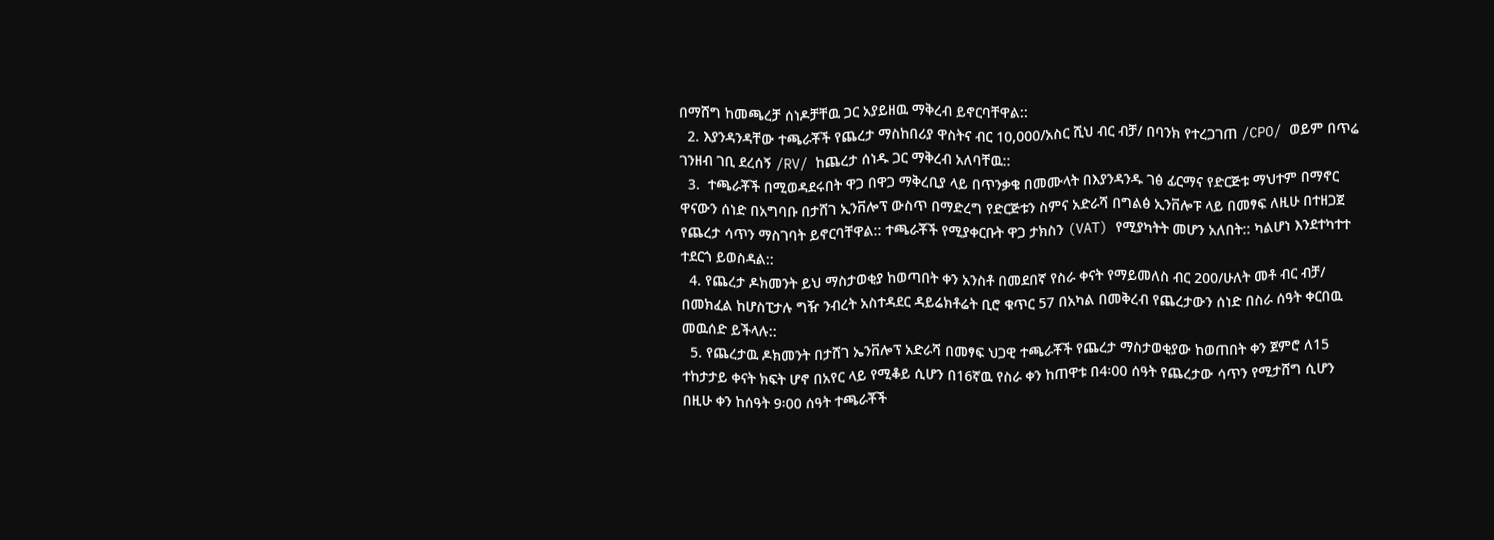በማሸግ ከመጫረቻ ሰነዶቻቸዉ ጋር አያይዘዉ ማቅረብ ይኖርባቸዋል::
  2. እያንዳንዳቸው ተጫራቾች የጨረታ ማስከበሪያ ዋስትና ብር 10,000/አስር ሺህ ብር ብቻ/ በባንክ የተረጋገጠ /CPO/ ወይም በጥሬ ገንዘብ ገቢ ደረሰኝ /RV/ ከጨረታ ሰነዱ ጋር ማቅረብ አለባቸዉ::
  3.  ተጫራቾች በሚወዳደሩበት ዋጋ በዋጋ ማቅረቢያ ላይ በጥንቃቄ በመሙላት በእያንዳንዱ ገፅ ፊርማና የድርጅቱ ማህተም በማኖር ዋናውን ሰነድ በአግባቡ በታሸገ ኢንቨሎፕ ውስጥ በማድረግ የድርጅቱን ስምና አድራሻ በግልፅ ኢንቨሎፑ ላይ በመፃፍ ለዚሁ በተዘጋጀ የጨረታ ሳጥን ማስገባት ይኖርባቸዋል:: ተጫራቾች የሚያቀርቡት ዋጋ ታክስን (VAT) የሚያካትት መሆን አለበት:: ካልሆነ እንደተካተተ ተደርጎ ይወስዳል::
  4. የጨረታ ዶክመንት ይህ ማስታወቂያ ከወጣበት ቀን አንስቶ በመደበኛ የስራ ቀናት የማይመለስ ብር 200/ሁለት መቶ ብር ብቻ/ በመክፈል ከሆስፒታሉ ግዥ ንብረት አስተዳደር ዳይሬክቶሬት ቢሮ ቁጥር 57 በአካል በመቅረብ የጨረታውን ሰነድ በስራ ሰዓት ቀርበዉ መዉሰድ ይችላሉ::
  5. የጨረታዉ ዶክመንት በታሸገ ኤንቨሎፕ አድራሻ በመፃፍ ህጋዊ ተጫራቾች የጨረታ ማስታወቂያው ከወጠበት ቀን ጀምሮ ለ15 ተከታታይ ቀናት ክፍት ሆኖ በአየር ላይ የሚቆይ ሲሆን በ16ኛዉ የስራ ቀን ከጠዋቱ በ4፡00 ሰዓት የጨረታው ሳጥን የሚታሸግ ሲሆን በዚሁ ቀን ከሰዓት 9፡00 ሰዓት ተጫራቾች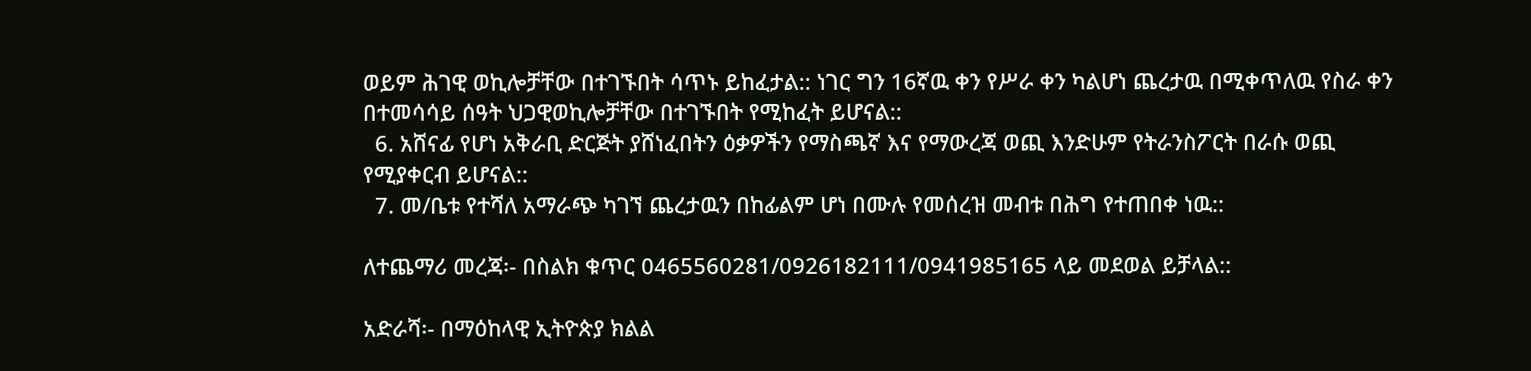ወይም ሕገዊ ወኪሎቻቸው በተገኙበት ሳጥኑ ይከፈታል:: ነገር ግን 16ኛዉ ቀን የሥራ ቀን ካልሆነ ጨረታዉ በሚቀጥለዉ የስራ ቀን በተመሳሳይ ሰዓት ህጋዊወኪሎቻቸው በተገኙበት የሚከፈት ይሆናል::
  6. አሸናፊ የሆነ አቅራቢ ድርጅት ያሸነፈበትን ዕቃዎችን የማስጫኛ እና የማውረጃ ወጪ እንድሁም የትራንስፖርት በራሱ ወጪ የሚያቀርብ ይሆናል::
  7. መ/ቤቱ የተሻለ አማራጭ ካገኘ ጨረታዉን በከፊልም ሆነ በሙሉ የመሰረዝ መብቱ በሕግ የተጠበቀ ነዉ::

ለተጨማሪ መረጃ፡- በስልክ ቁጥር 0465560281/0926182111/0941985165 ላይ መደወል ይቻላል::

አድራሻ፡- በማዕከላዊ ኢትዮጵያ ክልል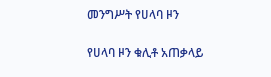መንግሥት የሀላባ ዞን

የሀላባ ዞን ቁሊቶ አጠቃላይ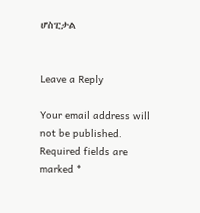ሆስፒታል


Leave a Reply

Your email address will not be published. Required fields are marked *